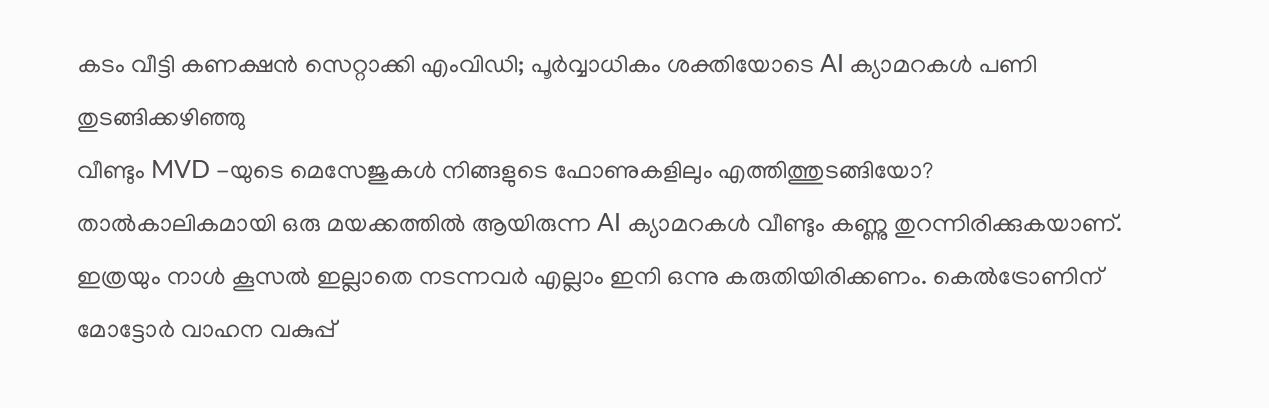കടം വീട്ടി കണക്ഷൻ സെറ്റാക്കി എംവിഡി; പൂർവ്വാധികം ശക്തിയോടെ AI ക്യാമറകൾ പണി തുടങ്ങിക്കഴിഞ്ഞു
വീണ്ടും MVD -യുടെ മെസേജുകൾ നിങ്ങളുടെ ഫോണുകളിലും എത്തിത്തുടങ്ങിയോ? താൽകാലികമായി ഒരു മയക്കത്തിൽ ആയിരുന്ന AI ക്യാമറകൾ വീണ്ടും കണ്ണു തുറന്നിരിക്കുകയാണ്. ഇത്രയും നാൾ കൂസൽ ഇല്ലാതെ നടന്നവർ എല്ലാം ഇനി ഒന്നു കരുതിയിരിക്കണം. കെൽട്രോണിന് മോട്ടോർ വാഹന വകുപ്പ്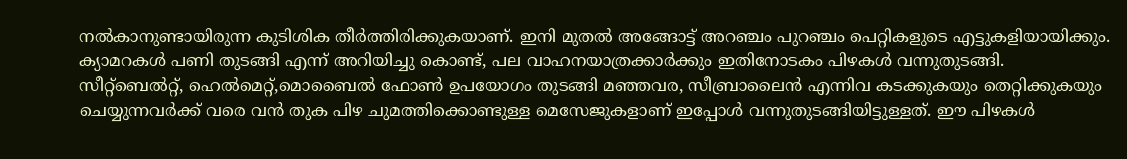നൽകാനുണ്ടായിരുന്ന കുടിശിക തീർത്തിരിക്കുകയാണ്. ഇനി മുതൽ അങ്ങോട്ട് അറഞ്ചം പുറഞ്ചം പെറ്റികളുടെ എട്ടുകളിയായിക്കും. ക്യാമറകൾ പണി തുടങ്ങി എന്ന് അറിയിച്ചു കൊണ്ട്, പല വാഹനയാത്രക്കാർക്കും ഇതിനോടകം പിഴകൾ വന്നുതുടങ്ങി.
സീറ്റ്ബെൽറ്റ്, ഹെൽമെറ്റ്,മൊബൈൽ ഫോൺ ഉപയോഗം തുടങ്ങി മഞ്ഞവര, സീബ്രാലൈൻ എന്നിവ കടക്കുകയും തെറ്റിക്കുകയും ചെയ്യുന്നവർക്ക് വരെ വൻ തുക പിഴ ചുമത്തിക്കൊണ്ടുള്ള മെസേജുകളാണ് ഇപ്പോൾ വന്നുതുടങ്ങിയിട്ടുള്ളത്. ഈ പിഴകൾ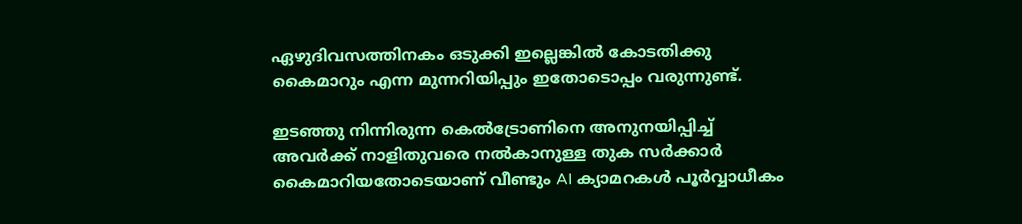ഏഴുദിവസത്തിനകം ഒടുക്കി ഇല്ലെങ്കിൽ കോടതിക്കു കൈമാറും എന്ന മുന്നറിയിപ്പും ഇതോടൊപ്പം വരുന്നുണ്ട്.

ഇടഞ്ഞു നിന്നിരുന്ന കെൽട്രോണിനെ അനുനയിപ്പിച്ച് അവർക്ക് നാളിതുവരെ നൽകാനുള്ള തുക സർക്കാർ കൈമാറിയതോടെയാണ് വീണ്ടും AI ക്യാമറകൾ പൂർവ്വാധീകം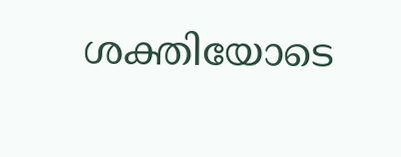ശക്തിയോടെ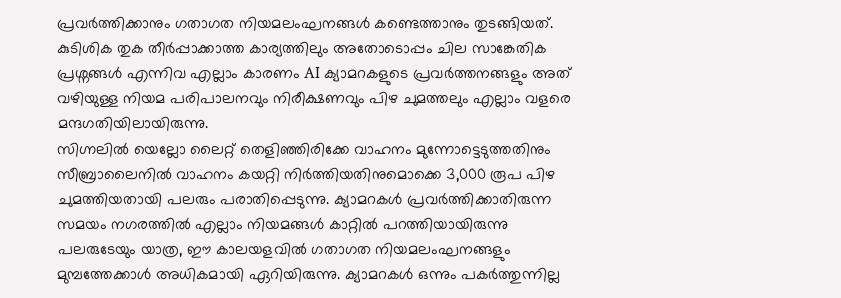പ്രവർത്തിക്കാനും ഗതാഗത നിയമലംഘനങ്ങൾ കണ്ടെത്താനും തുടങ്ങിയത്. കുടിശിക തുക തീർപ്പാക്കാത്ത കാര്യത്തിലും അതോടൊപ്പം ചില സാങ്കേതിക പ്രശ്നങ്ങൾ എന്നിവ എല്ലാം കാരണം AI ക്യാമറകളുടെ പ്രവർത്തനങ്ങളും അത് വഴിയുള്ള നിയമ പരിപാലനവും നിരീക്ഷണവും പിഴ ചുമത്തലും എല്ലാം വളരെ മന്ദഗതിയിലായിരുന്നു.
സിഗ്നലിൽ യെല്ലോ ലൈറ്റ് തെളിഞ്ഞിരിക്കേ വാഹനം മുന്നോട്ടെടുത്തതിനും സീബ്രാലൈനിൽ വാഹനം കയറ്റി നിർത്തിയതിനുമൊക്കെ 3,000 രൂപ പിഴ ചുമത്തിയതായി പലരും പരാതിപ്പെടുന്നു. ക്യാമറകൾ പ്രവർത്തിക്കാതിരുന്ന സമയം നഗരത്തിൽ എല്ലാം നിയമങ്ങൾ കാറ്റിൽ പറത്തിയായിരുന്നു പലരുടേയും യാത്ര, ഈ കാലയളവിൽ ഗതാഗത നിയമലംഘനങ്ങളും മുമ്പത്തേക്കാൾ അധികമായി ഏറിയിരുന്നു. ക്യാമറകൾ ഒന്നും പകർത്തുന്നില്ല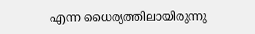എന്ന ധൈര്യത്തിലായിരുന്നു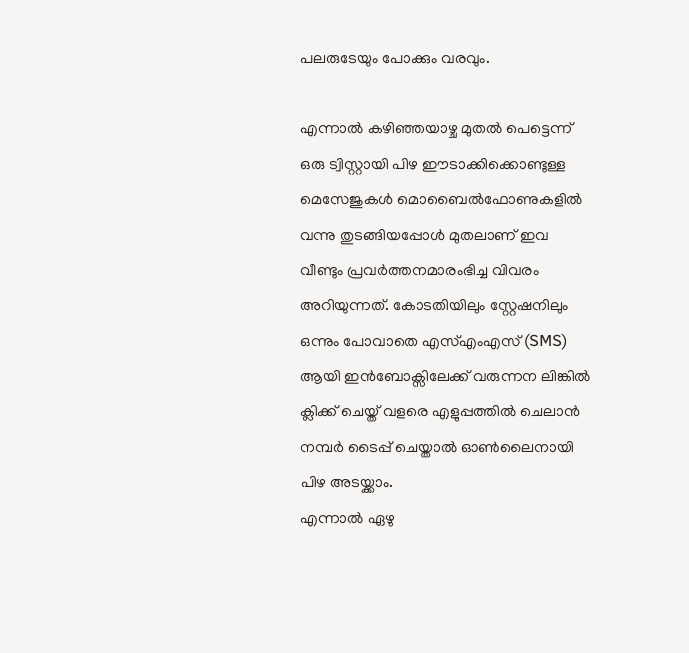പലരുടേയും പോക്കും വരവും.

എന്നാൽ കഴിഞ്ഞയാഴ്ച മുതൽ പെട്ടെന്ന് ഒരു ട്വിസ്റ്റായി പിഴ ഈടാക്കിക്കൊണ്ടുള്ള മെസേജുകൾ മൊബൈൽഫോണുകളിൽ വന്നു തുടങ്ങിയപ്പോൾ മുതലാണ് ഇവ വീണ്ടും പ്രവർത്തനമാരംഭിച്ച വിവരം അറിയുന്നത്. കോടതിയിലും സ്റ്റേഷനിലും ഒന്നും പോവാതെ എസ്എംഎസ് (SMS) ആയി ഇൻബോക്സിലേക്ക് വരുന്നന ലിങ്കിൽ ക്ലിക്ക് ചെയ്ത് വളരെ എളുപ്പത്തിൽ ചെലാൻ നമ്പർ ടൈപ്പ് ചെയ്താൽ ഓൺലൈനായി പിഴ അടയ്ക്കാം.
എന്നാൽ ഏഴു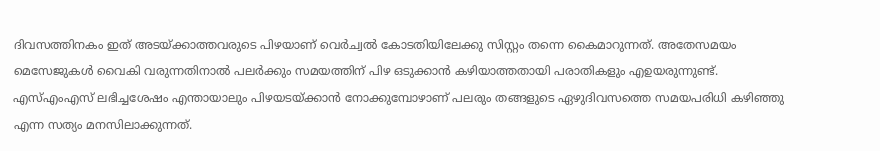ദിവസത്തിനകം ഇത് അടയ്ക്കാത്തവരുടെ പിഴയാണ് വെർച്വൽ കോടതിയിലേക്കു സിസ്റ്റം തന്നെ കൈമാറുന്നത്. അതേസമയം മെസേജുകൾ വൈകി വരുന്നതിനാൽ പലർക്കും സമയത്തിന് പിഴ ഒടുക്കാൻ കഴിയാത്തതായി പരാതികളും എഉയരുന്നുണ്ട്. എസ്എംഎസ് ലഭിച്ചശേഷം എന്തായാലും പിഴയടയ്ക്കാൻ നോക്കുമ്പോഴാണ് പലരും തങ്ങളുടെ ഏഴുദിവസത്തെ സമയപരിധി കഴിഞ്ഞു എന്ന സത്യം മനസിലാക്കുന്നത്.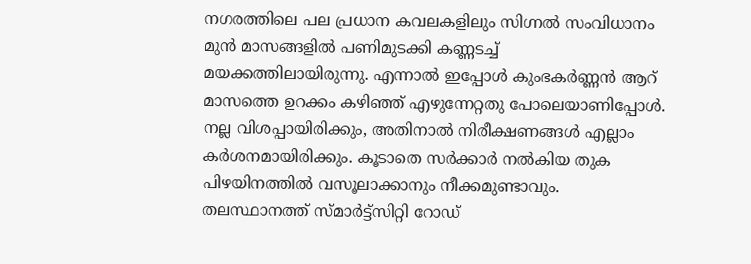നഗരത്തിലെ പല പ്രധാന കവലകളിലും സിഗ്നൽ സംവിധാനം മുൻ മാസങ്ങളിൽ പണിമുടക്കി കണ്ണടച്ച് മയക്കത്തിലായിരുന്നു. എന്നാൽ ഇപ്പോൾ കുംഭകർണ്ണൻ ആറ് മാസത്തെ ഉറക്കം കഴിഞ്ഞ് എഴുന്നേറ്റതു പോലെയാണിപ്പോൾ. നല്ല വിശപ്പായിരിക്കും, അതിനാൽ നിരീക്ഷണങ്ങൾ എല്ലാം കർശനമായിരിക്കും. കൂടാതെ സർക്കാർ നൽകിയ തുക പിഴയിനത്തിൽ വസൂലാക്കാനും നീക്കമുണ്ടാവും.
തലസ്ഥാനത്ത് സ്മാർട്ട്സിറ്റി റോഡ്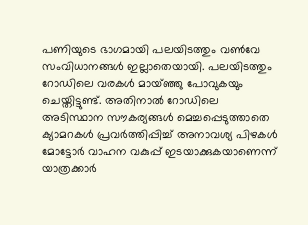പണിയുടെ ഭാഗമായി പലയിടത്തും വൺവേ സംവിധാനങ്ങൾ ഇല്ലാതെയായി. പലയിടത്തും റോഡിലെ വരകൾ മായ്ഞ്ഞു പോവുകയും ചെയ്തിട്ടുണ്ട്. അതിനാൽ റോഡിലെ അടിസ്ഥാന സൗകര്യങ്ങൾ മെച്ചപ്പെടുത്താതെ ക്യാമറകൾ പ്രവർത്തിപ്പിച്ച് അനാവശ്യ പിഴകൾ മോട്ടോർ വാഹന വകുപ്പ് ഇടയാക്കുകയാണെന്ന് യാത്രക്കാർ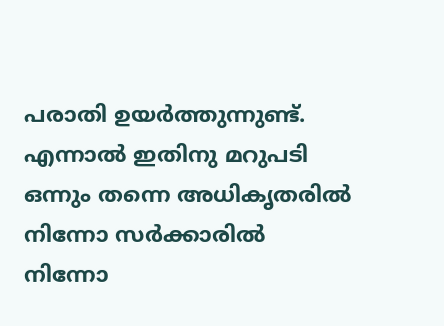പരാതി ഉയർത്തുന്നുണ്ട്. എന്നാൽ ഇതിനു മറുപടി ഒന്നും തന്നെ അധികൃതരിൽ നിന്നോ സർക്കാരിൽ നിന്നോ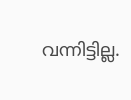വന്നിട്ടില്ല.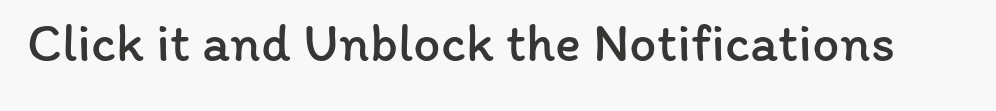Click it and Unblock the Notifications